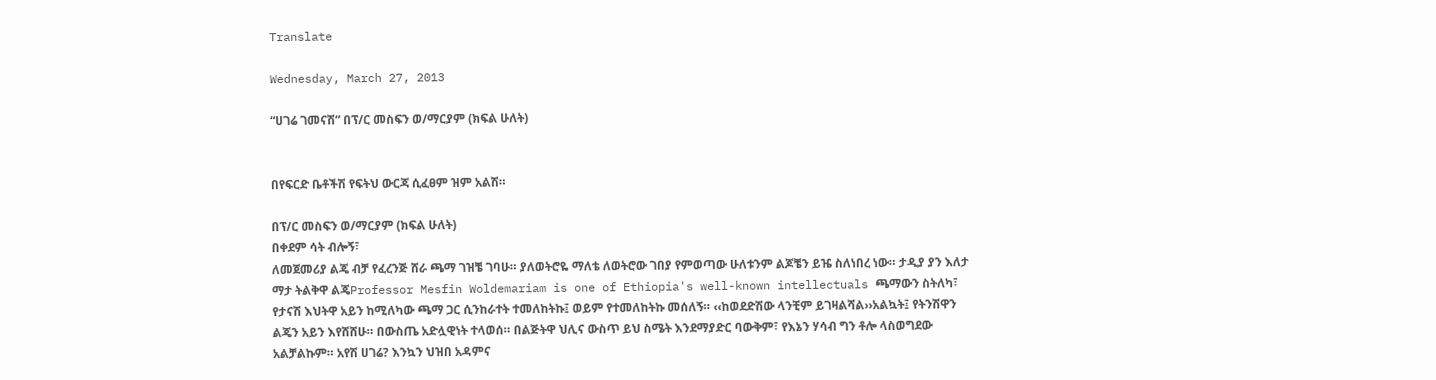Translate

Wednesday, March 27, 2013

“ሀገሬ ገመናሽ” በፕ/ር መስፍን ወ/ማርያም (ክፍል ሁለት)


በየፍርድ ቤቶችሽ የፍትህ ውርጃ ሲፈፀም ዝም አልሽ።

በፕ/ር መስፍን ወ/ማርያም (ክፍል ሁለት)
በቀደም ሳት ብሎኝ፣
ለመጀመሪያ ልጄ ብቻ የፈረንጅ ሸራ ጫማ ገዝቼ ገባሁ። ያለወትሮዬ ማለቴ ለወትሮው ገበያ የምወጣው ሁለቱንም ልጆቼን ይዤ ስለነበረ ነው። ታዲያ ያን እለታ ማታ ትልቅዋ ልጄProfessor Mesfin Woldemariam is one of Ethiopia's well-known intellectuals ጫማውን ስትለካ፣ የታናሽ እህትዋ አይን ከሚለካው ጫማ ጋር ሲንከራተት ተመለከትኩ፤ ወይም የተመለከትኩ መሰለኝ። ‹‹ከወደድሽው ላንቺም ይገዛልሻል››አልኳት፤ የትንሽዋን ልጄን አይን እየሸሸሁ። በውስጤ አድሏዊነት ተላወሰ። በልጅትዋ ህሊና ውስጥ ይህ ስሜት እንደማያድር ባውቅም፣ የእኔን ሃሳብ ግን ቶሎ ላስወግደው አልቻልኩም። አየሽ ሀገሬ? እንኳን ህዝበ አዳምና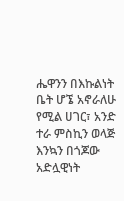ሔዋንን በእኩልነት ቤት ሆኜ አኖራለሁ የሚል ሀገር፣ አንድ ተራ ምስኪን ወላጅ እንኳን በጎጆው አድሏዊነት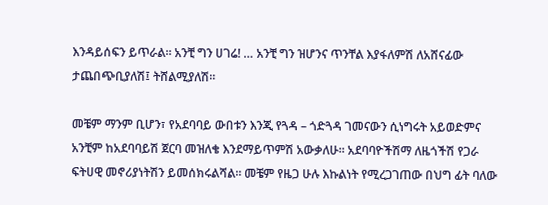እንዳይሰፍን ይጥራል። አንቺ ግን ሀገሬ! … አንቺ ግን ዝሆንና ጥንቸል እያፋለምሽ ለአሸናፊው ታጨበጭቢያለሽ፤ ትሸልሚያለሽ።

መቼም ማንም ቢሆን፣ የአደባባይ ውበቱን እንጂ የጓዳ – ጎድጓዳ ገመናውን ሲነግሩት አይወድምና አንቺም ከአደባባይሽ ጀርባ መዝለቄ እንደማይጥምሽ አውቃለሁ። አደባባዮችሽማ ለዜጎችሽ የጋራ ፍትሀዊ መኖሪያነትሽን ይመሰክሩልሻል። መቼም የዜጋ ሁሉ እኩልነት የሚረጋገጠው በህግ ፊት ባለው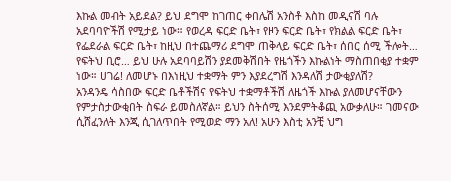እኩል መብት አይደል? ይህ ደግሞ ከገጠር ቀበሌሽ አንስቶ እስከ መዲናሽ ባሉ አደባባዮችሽ የሚታይ ነው። የወረዳ ፍርድ ቤት፣ የዞን ፍርድ ቤት፣ የክልል ፍርድ ቤት፣ የፌደራል ፍርድ ቤት፣ ከዚህ በተጨማሪ ደግሞ ጠቅላይ ፍርድ ቤት፣ ሰበር ሰሚ ችሎት… የፍትህ ቢሮ… ይህ ሁሉ አደባባይሽን ያደመቅሽበት የዜጎችን እኩልነት ማስጠበቂያ ተቋም ነው። ሀገሬ! ለመሆኑ በእነዚህ ተቋማት ምን እያደረግሽ እንዳለሽ ታውቂያለሽ?
አንዳንዴ ሳስበው ፍርድ ቤቶችሽና የፍትህ ተቋማቶችሽ ለዜጎች እኩል ያለመሆናቸውን የምታስታውቂበት ስፍራ ይመስለኛል። ይህን ስትሰሚ እንደምትቆጪ አውቃለሁ። ገመናው ሲሸፈንለት እንጂ ሲገለጥበት የሚወድ ማን አለ! አሁን እስቲ አንቺ ህግ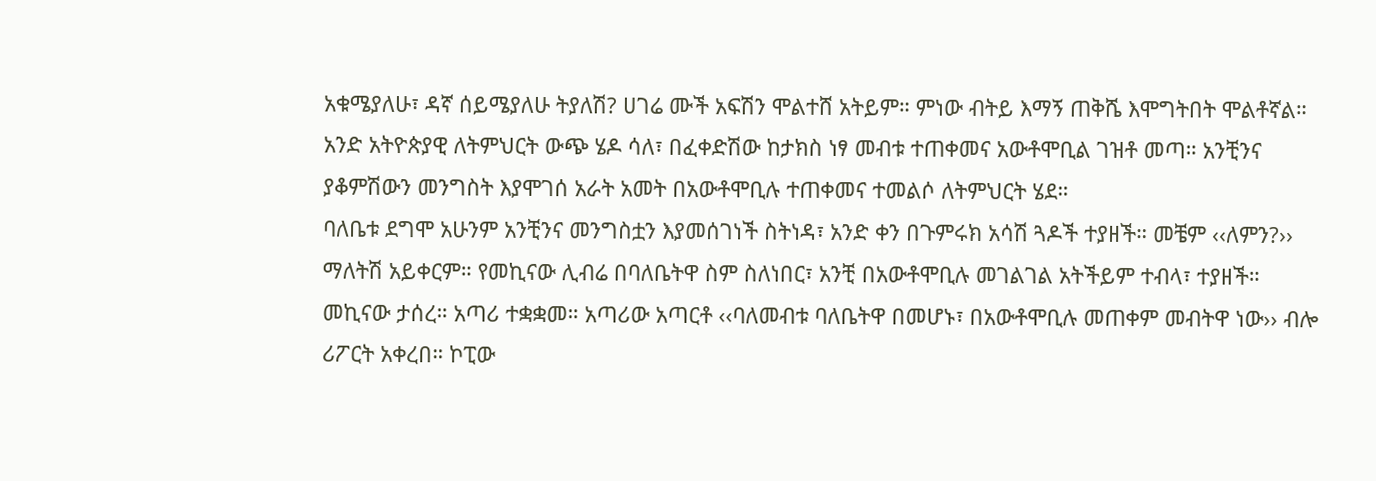አቁሜያለሁ፣ ዳኛ ሰይሜያለሁ ትያለሽ? ሀገሬ ሙች አፍሽን ሞልተሸ አትይም። ምነው ብትይ እማኝ ጠቅሼ እሞግትበት ሞልቶኛል።
አንድ አትዮጵያዊ ለትምህርት ውጭ ሄዶ ሳለ፣ በፈቀድሽው ከታክስ ነፃ መብቱ ተጠቀመና አውቶሞቢል ገዝቶ መጣ። አንቺንና ያቆምሽውን መንግስት እያሞገሰ አራት አመት በአውቶሞቢሉ ተጠቀመና ተመልሶ ለትምህርት ሄደ።
ባለቤቱ ደግሞ አሁንም አንቺንና መንግስቷን እያመሰገነች ስትነዳ፣ አንድ ቀን በጉምሩክ አሳሽ ጓዶች ተያዘች። መቼም ‹‹ለምን?›› ማለትሽ አይቀርም። የመኪናው ሊብሬ በባለቤትዋ ስም ስለነበር፣ አንቺ በአውቶሞቢሉ መገልገል አትችይም ተብላ፣ ተያዘች። መኪናው ታሰረ። አጣሪ ተቋቋመ። አጣሪው አጣርቶ ‹‹ባለመብቱ ባለቤትዋ በመሆኑ፣ በአውቶሞቢሉ መጠቀም መብትዋ ነው›› ብሎ ሪፖርት አቀረበ። ኮፒው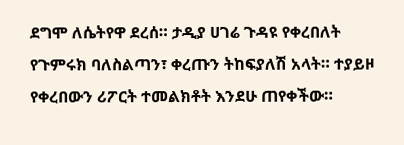ደግሞ ለሴትየዋ ደረሰ። ታዲያ ሀገሬ ጉዳዩ የቀረበለት የጉምሩክ ባለስልጣን፣ ቀረጡን ትከፍያለሽ አላት። ተያይዞ የቀረበውን ሪፖርት ተመልክቶት እንደሁ ጠየቀችው።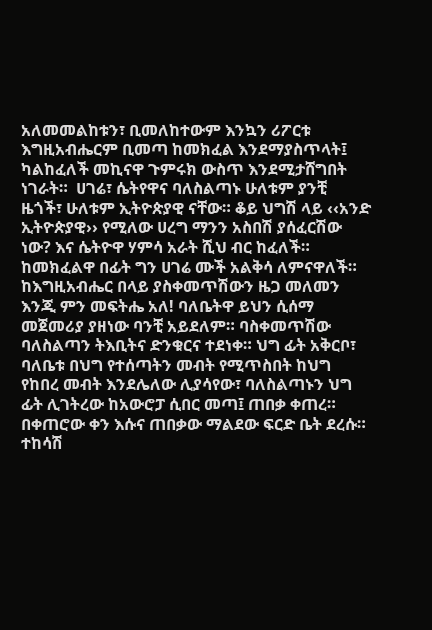አለመመልከቱን፣ ቢመለከተውም እንኳን ሪፖርቱ እግዚአብሔርም ቢመጣ ከመክፈል እንደማያስጥላት፤ ካልከፈለች መኪናዋ ጉምሩክ ውስጥ እንደሚታሸግበት ነገራት።  ሀገሬ፣ ሴትየዋና ባለስልጣኑ ሁለቱም ያንቺ ዜጎች፣ ሁለቱም ኢትዮጵያዊ ናቸው። ቆይ ህግሽ ላይ ‹‹አንድ ኢትዮጵያዊ›› የሚለው ሀረግ ማንን አስበሽ ያሰፈርሽው ነው? እና ሴትዮዋ ሃምሳ አራት ሺህ ብር ከፈለች። ከመክፈልዋ በፊት ግን ሀገሬ ሙች አልቅሳ ለምናዋለች። ከእግዚአብሔር በላይ ያስቀመጥሽውን ዜጋ መለመን እንጂ ምን መፍትሔ አለ! ባለቤትዋ ይህን ሲሰማ መጀመሪያ ያዘነው ባንቺ አይደለም። ባስቀመጥሽው ባለስልጣን ትእቢትና ድንቁርና ተደነቀ። ህግ ፊት አቅርቦ፣ ባለቤቱ በህግ የተሰጣትን መብት የሚጥስበት ከህግ የከበረ መብት እንደሌለው ሊያሳየው፣ ባለስልጣኑን ህግ ፊት ሊገትረው ከአውሮፓ ሲበር መጣ፤ ጠበቃ ቀጠረ።
በቀጠሮው ቀን እሱና ጠበቃው ማልደው ፍርድ ቤት ደረሱ። ተከሳሽ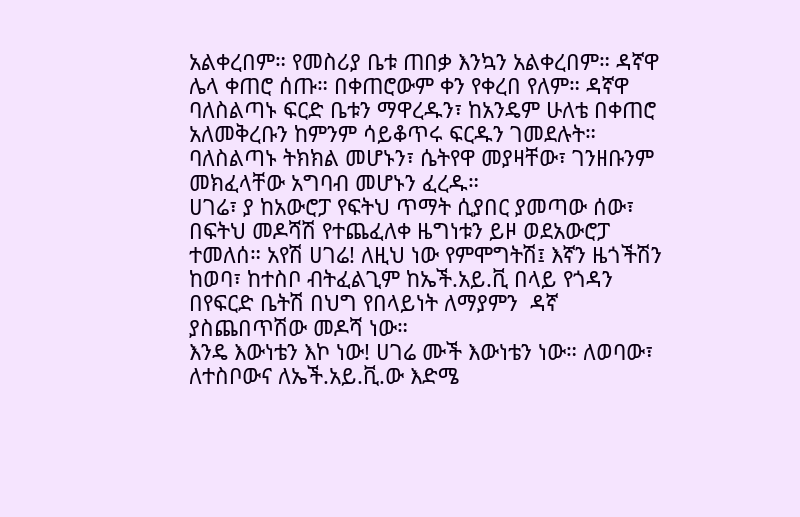አልቀረበም። የመስሪያ ቤቱ ጠበቃ እንኳን አልቀረበም። ዳኛዋ ሌላ ቀጠሮ ሰጡ። በቀጠሮውም ቀን የቀረበ የለም። ዳኛዋ ባለስልጣኑ ፍርድ ቤቱን ማዋረዱን፣ ከአንዴም ሁለቴ በቀጠሮ አለመቅረቡን ከምንም ሳይቆጥሩ ፍርዱን ገመደሉት። ባለስልጣኑ ትክክል መሆኑን፣ ሴትየዋ መያዛቸው፣ ገንዘቡንም መክፈላቸው አግባብ መሆኑን ፈረዱ።
ሀገሬ፣ ያ ከአውሮፓ የፍትህ ጥማት ሲያበር ያመጣው ሰው፣ በፍትህ መዶሻሽ የተጨፈለቀ ዜግነቱን ይዞ ወደአውሮፓ ተመለሰ። አየሽ ሀገሬ! ለዚህ ነው የምሞግትሽ፤ እኛን ዜጎችሽን ከወባ፣ ከተስቦ ብትፈልጊም ከኤች.አይ.ቪ በላይ የጎዳን በየፍርድ ቤትሽ በህግ የበላይነት ለማያምን  ዳኛ ያስጨበጥሽው መዶሻ ነው።
እንዴ እውነቴን እኮ ነው! ሀገሬ ሙች እውነቴን ነው። ለወባው፣ ለተስቦውና ለኤች.አይ.ቪ.ው እድሜ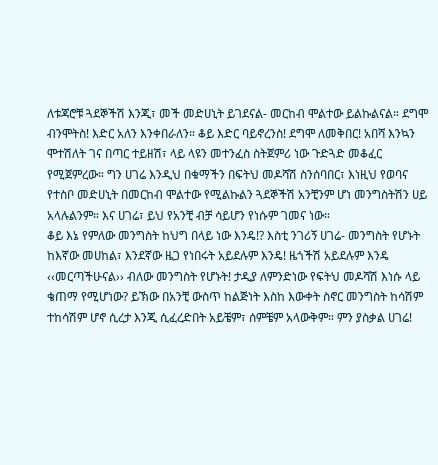ለቱጃሮቹ ጓደኞችሽ እንጂ፣ መች መድሀኒት ይገደናል- መርከብ ሞልተው ይልኩልናል። ደግሞ ብንሞትስ! እድር አለን እንቀበራለን። ቆይ እድር ባይኖረንስ! ደግሞ ለመቅበር! አበሻ እንኳን ሞተሽለት ገና በጣር ተይዘሽ፣ ላይ ላዩን መተንፈስ ስትጀምሪ ነው ጉድጓድ መቆፈር የሚጀምረው። ግን ሀገሬ እንዲህ በቁማችን በፍትህ መዶሻሽ ስንሰባበር፣ እነዚህ የወባና የተስቦ መድሀኒት በመርከብ ሞልተው የሚልኩልን ጓደኞችሽ አንቺንም ሆነ መንግስትሽን ሀይ አላሉልንም። እና ሀገሬ፣ ይህ የአንቺ ብቻ ሳይሆን የነሱም ገመና ነው።
ቆይ እኔ የምለው መንግስት ከህግ በላይ ነው እንዴ!? እስቲ ንገሪኝ ሀገሬ- መንግስት የሆኑት ከእኛው መሀከል፣ እንደኛው ዜጋ የነበሩት አይደሉም እንዴ! ዜጎችሽ አይደሉም እንዴ ‹‹መርጣችሁናል›› ብለው መንግስት የሆኑት! ታዲያ ለምንድነው የፍትህ መዶሻሽ እነሱ ላይ ቄጠማ የሚሆነው? ይኽው በአንቺ ውስጥ ከልጅነት እስከ እውቀት ስኖር መንግስት ከሳሽም ተከሳሽም ሆኖ ሲረታ እንጂ ሲፈረድበት አይቼም፣ ሰምቼም አላውቅም። ምን ያስቃል ሀገሬ!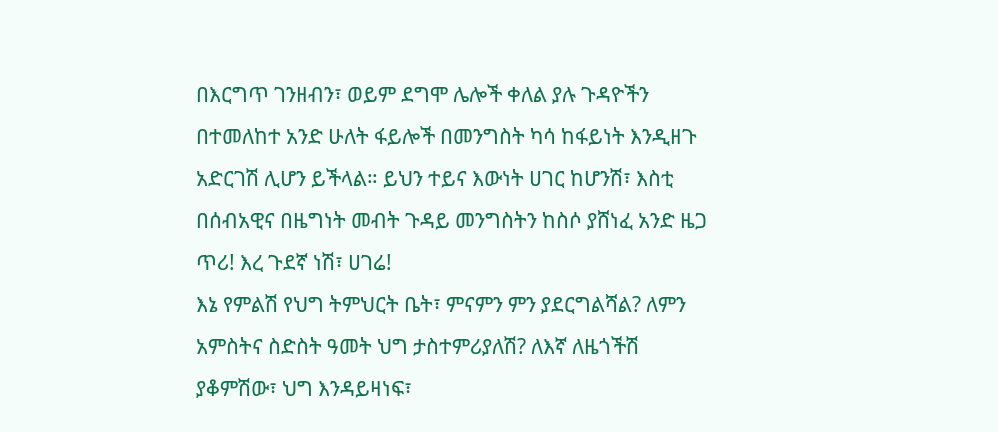በእርግጥ ገንዘብን፣ ወይም ደግሞ ሌሎች ቀለል ያሉ ጉዳዮችን በተመለከተ አንድ ሁለት ፋይሎች በመንግስት ካሳ ከፋይነት እንዲዘጉ አድርገሽ ሊሆን ይችላል። ይህን ተይና እውነት ሀገር ከሆንሽ፣ እስቲ በሰብአዊና በዜግነት መብት ጉዳይ መንግስትን ከስሶ ያሸነፈ አንድ ዜጋ ጥሪ! እረ ጉደኛ ነሽ፣ ሀገሬ!
እኔ የምልሽ የህግ ትምህርት ቤት፣ ምናምን ምን ያደርግልሻል? ለምን አምስትና ስድስት ዓመት ህግ ታስተምሪያለሽ? ለእኛ ለዜጎችሽ ያቆምሽው፣ ህግ እንዳይዛነፍ፣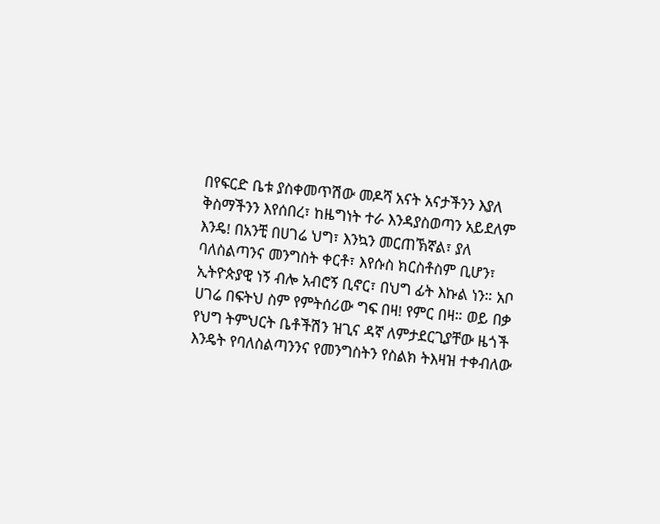በየፍርድ ቤቱ ያስቀመጥሽው መዶሻ አናት አናታችንን እያለ ቅስማችንን እየሰበረ፣ ከዜግነት ተራ እንዳያስወጣን አይደለም እንዴ! በአንቺ በሀገሬ ህግ፣ እንኳን መርጠኽኛል፣ ያለ ባለስልጣንና መንግስት ቀርቶ፣ እየሱስ ክርስቶስም ቢሆን፣ ኢትዮጵያዊ ነኝ ብሎ አብሮኝ ቢኖር፣ በህግ ፊት እኩል ነን። አቦ ሀገሬ በፍትህ ስም የምትሰሪው ግፍ በዛ! የምር በዛ። ወይ በቃ የህግ ትምህርት ቤቶችሽን ዝጊና ዳኛ ለምታደርጊያቸው ዜጎች እንዴት የባለስልጣንንና የመንግስትን የስልክ ትእዛዝ ተቀብለው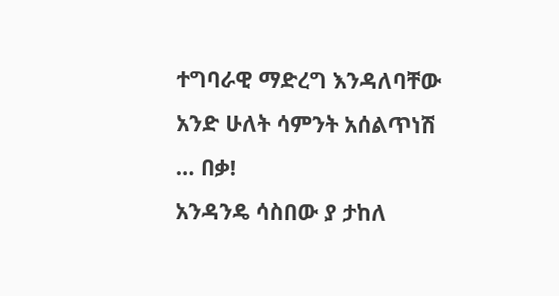ተግባራዊ ማድረግ እንዳለባቸው አንድ ሁለት ሳምንት አሰልጥነሽ … በቃ!
አንዳንዴ ሳስበው ያ ታከለ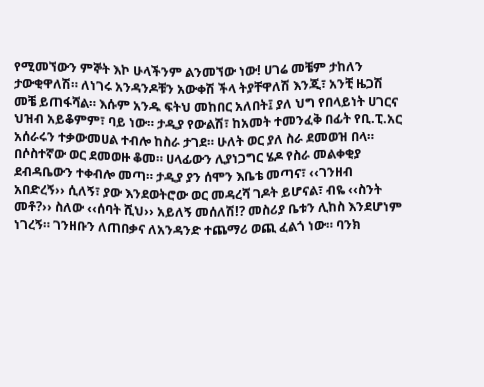የሚመኘውን ምኞት እኮ ሁላችንም ልንመኘው ነው! ሀገሬ መቼም ታከለን ታውቂዋለሽ። ለነገሩ አንዳንዶቹን አውቀሽ ችላ ትያቸዋለሽ እንጂ፣ አንቺ ዜጋሽ መቼ ይጠፋሻል። እሱም አንዱ ፍትህ መከበር አለበት፤ ያለ ህግ የበላይነት ሀገርና ህዝብ አይቆምም፣ ባይ ነው። ታዲያ የውልሽ፣ ከአመት ተመንፈቅ በፊት የቢ.ፒ.አር አሰራሩን ተቃውመሀል ተብሎ ከስራ ታገደ። ሁለት ወር ያለ ስራ ደመወዝ በላ። በሶስተኛው ወር ደመወዙ ቆመ። ሀላፊውን ሊያነጋግር ሄዶ የስራ መልቀቂያ ደብዳቤውን ተቀብሎ መጣ። ታዲያ ያን ሰሞን እቤቴ መጣና፣ ‹‹ገንዘብ አበድረኝ›› ሲለኝ፣ ያው እንደወትሮው ወር መዳረሻ ገዶት ይሆናል፣ ብዬ ‹‹ስንት መቶ?›› ስለው ‹‹ሰባት ሺህ›› አይለኝ መሰለሽ!? መስሪያ ቤቱን ሊከስ እንደሆነም ነገረኝ። ገንዘቡን ለጠበቃና ለአንዳንድ ተጨማሪ ወጪ ፈልጎ ነው። ባንክ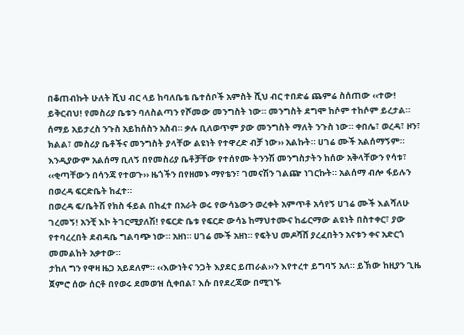በቆጠብኩት ሁለት ሺህ ብር ላይ ከባለቤቴ ቤተሰቦች አምስት ሺህ ብር ተበድሬ ጨምሬ ስሰጠው ‹‹ተው! ይቅርብህ! የመስሪያ ቤቱን ባለስልጣን የሾመው መንግስት ነው። መንግስት ደግሞ ከሶም ተከሶም ይረታል። ሰማይ አይታረስ ንጉስ አይከሰስን አስብ። ቃሉ ቢለወጥም ያው መንግስት ማለት ንጉስ ነው። ቀበሌ፣ ወረዳ፣ ዞን፣ ክልል፣ መስሪያ ቤቶችና መንግስት ያላቸው ልዩነት የተዋረድ ብቻ ነው›› አልኩት። ሀገሬ ሙች አልሰማኝም። እንዲያውም አልሰማ ቢለኝ በየመስሪያ ቤቶቻቸው የተሰየሙ ትንንሽ መንግስታትን ከሰው አቅላቸውን የሳቱ፣ ‹‹ቂጣቸውን በሳንጃ የተወጉ›› ዜጎችን በየዘመኑ ማየቴን፣ ገመናሽን ገልጬ ነገርኩት። አልሰማ ብሎ ፋይሉን በወረዳ ፍርድቤት ከፈተ።
በወረዳ ፍ/ቤትሽ የክስ ፋይል በከፈተ በአራት ወሩ የውሳኔውን ወረቀት አምጥቶ አሳየኝ ሀገሬ ሙች እልሻለሁ ገረመኝ! አንቺ እኮ ትገርሚያለሽ! የፍርድ ቤቱ የፍርድ ውሳኔ ከማህተሙና ከፊርማው ልዩነት በስተቀር፣ ያው የተባረረበት ደብዳቤ ግልባጭ ነው። አዘነ። ሀገሬ ሙች አዘነ። የፍትህ መዶሻሸ ያረፈበትን አናቱን ቀና አድርጎ መመልከት አቃተው።
ታከለ ግን የዋዛ ዜጋ አይደለም። ‹‹እውነትና ንጋት እያደር ይጠራል››ን እየተረተ ይግባኝ አለ። ይኽው ከዚያን ጊዜ ጀምሮ ሰው ሰርቶ በየወሩ ደመወዝ ሲቀበል፣ እሱ በየደረጃው በሚገኙ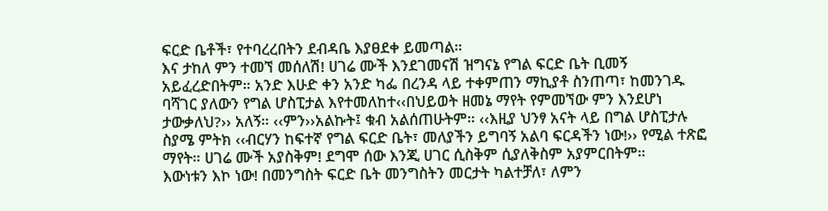ፍርድ ቤቶች፣ የተባረረበትን ደብዳቤ እያፀደቀ ይመጣል።
እና ታከለ ምን ተመኘ መሰለሽ! ሀገሬ ሙች እንደገመናሽ ዝግናኔ የግል ፍርድ ቤት ቢመኝ አይፈረድበትም። አንድ እሁድ ቀን አንድ ካፌ በረንዳ ላይ ተቀምጠን ማኪያቶ ስንጠጣ፣ ከመንገዱ ባሻገር ያለውን የግል ሆስፒታል እየተመለከተ‹‹በህይወት ዘመኔ ማየት የምመኘው ምን እንደሆነ ታውቃለህ?›› አለኝ። ‹‹ምን››አልኩት፤ ቁብ አልሰጠሁትም። ‹‹እዚያ ህንፃ አናት ላይ በግል ሆስፒታሉ ስያሜ ምትክ ‹‹ብርሃን ከፍተኛ የግል ፍርድ ቤት፣ መለያችን ይግባኝ አልባ ፍርዳችን ነው!›› የሚል ተጽፎ ማየት። ሀገሬ ሙች አያስቅም! ደግሞ ሰው እንጂ ሀገር ሲስቅም ሲያለቅስም አያምርበትም።
እውነቱን እኮ ነው! በመንግስት ፍርድ ቤት መንግስትን መርታት ካልተቻለ፣ ለምን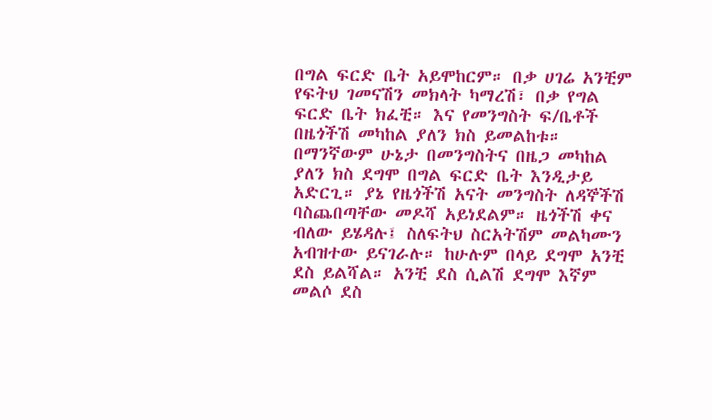በግል ፍርድ ቤት አይሞከርም። በቃ ሀገሬ አንቺም የፍትህ ገመናሽን መክላት ካማረሽ፣ በቃ የግል ፍርድ ቤት ክፈቺ። እና የመንግስት ፍ/ቤቶች በዜጎችሽ መካከል ያለን ክስ ይመልከቱ። በማንኛውም ሁኔታ በመንግስትና በዜጋ መካከል ያለን ክስ ደግሞ በግል ፍርድ ቤት እንዲታይ አድርጊ። ያኔ የዜጎችሽ አናት መንግስት ለዳኞችሽ ባስጨበጣቸው መዶሻ አይነደልም። ዜጎችሽ ቀና ብለው ይሄዳሉ፤ ስለፍትህ ስርአትሽም መልካሙን አብዝተው ይናገራሉ። ከሁሉም በላይ ደግሞ አንቺ ደስ ይልሻል። አንቺ ደስ ሲልሽ ደግሞ እኛም መልሶ ደስ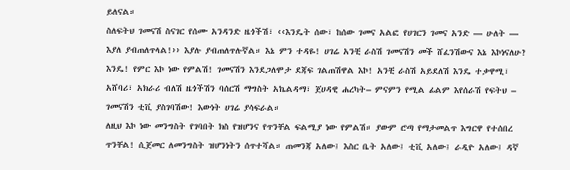ይለናል።
ስለፍትህ ገመናሽ ስናገር የሰሙ አንዳንድ ዜጎችሽ፣ ‹‹እንዴት ሰው፣ ከሰው ገመና አልፎ የሀገርን ገመና አንድ — ሁለት — እያለ ያብጠለጥላል!›› እያሉ ያብጠለጥሉኛል። እኔ ምን ተዳዬ! ሀገሬ አንቺ ራስሽ ገመናሽን መች ሸፈንሽውና እኔ እኮነናለሁ? እንዴ! የምር እኮ ነው የምልሽ! ገመናሽን እንደጋለሞታ ደጃፍ ገልጠሽዋል እኮ! አንቺ ራስሽ አይደለሽ እንዴ ተቃዋሚ፣ አሸባሪ፣ አክራሪ ብለሽ ዜጎችሽን ባሰርሽ ማግስት አኬልዳማ፣ ጀሀዳዊ ሐረካት– ምናምን የሚል ፊልም እየሰራሽ የፍትህ – ገመናሽን ቲቪ ያስገባሽው! እውነት ሀገሬ ያሳፍራል።
ለዚህ እኮ ነው መንግስት የገባበት ክስ የዝሆንና የጥንቸል ፍልሚያ ነው የምልሽ። ያውም ሮጣ የማታመልጥ እግርዋ የተሰበረ ጥንቸል! ሲጀመር ለመንግስት ዝሆንነትን ሰጥተሻል። ጠመንጃ አለው፤ እስር ቤት አለው፤ ቲቪ አለው፤ ራዲዮ አለው፤ ዳኛ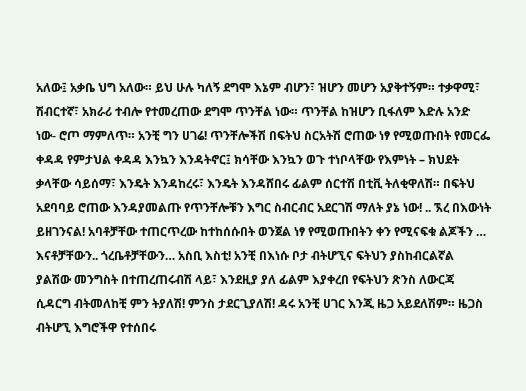አለው፤ አቃቤ ህግ አለው። ይህ ሁሉ ካለኝ ደግሞ እኔም ብሆን፣ ዝሆን መሆን አያቅተኝም። ተቃዋሚ፣ ሽብርተኛ፣ አክራሪ ተብሎ የተመረጠው ደግሞ ጥንቸል ነው። ጥንቸል ከዝሆን ቢፋለም እድሉ አንድ ነው- ሮጦ ማምለጥ። አንቺ ግን ሀገሬ! ጥንቸሎችሽ በፍትህ ስርአትሽ ሮጠው ነፃ የሚወጡበት የመርፌ ቀዳዳ የምታህል ቀዳዳ እንኳን እንዳትኖር፤ ክሳቸው እንኳን ወጉ ተነቦላቸው የእምነት – ክህደት ቃላቸው ሳይሰማ፣ እንዴት እንዳከረሩ፣ እንዴት እንዳሸበሩ ፊልም ሰርተሽ በቲቪ ትለቂዋለሽ። በፍትህ አደባባይ ሮጠው እንዳያመልጡ የጥንቸሎቹን እግር ስብርብር አደርገሽ ማለት ያኔ ነው! .. ኧረ በእውነት ይዘገንናል! አባቶቻቸው ተጠርጥረው ከተከሰሱበት ወንጀል ነፃ የሚወጡበትን ቀን የሚናፍቁ ልጆችን … እናቶቻቸውን.. ጎረቤቶቻቸውን… አስቢ እስቲ! አንቺ በእነሱ ቦታ ብትሆኚና ፍትህን ያስከብርልኛል ያልሽው መንግስት በተጠረጠሩብሽ ላይ፣ እንደዚያ ያለ ፊልም እያቀረበ የፍትህን ጽንስ ለውርጃ ሲዳርግ ብትመለከቺ ምን ትያለሽ! ምንስ ታደርጊያለሽ! ዳሩ አንቺ ሀገር እንጂ ዜጋ አይደለሽም። ዜጋስ ብትሆኚ እግሮችዋ የተሰበሩ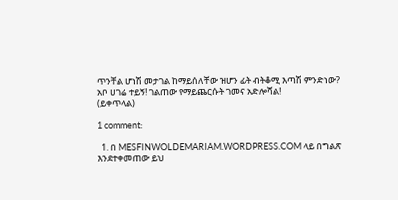ጥንቸል ሆነሽ መታገል ከማይሰለቸው ዝሆን ፊት ብትቆሚ እጣሽ ምንድነው? አቦ ሀገሬ ተይኝ! ገልጠው የማይጨርሱት ገመና አድሎሻል!
(ይቀጥላል)

1 comment:

  1. በ MESFINWOLDEMARIAM.WORDPRESS.COM ላይ በግልጽ እንደተቀመጠው ይህ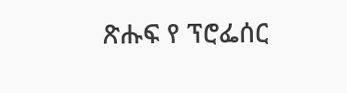ጽሑፍ የ ፕሮፌሰር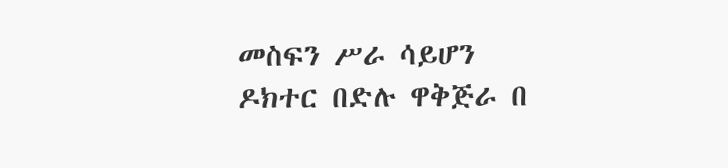መስፍን ሥራ ሳይሆን ዶክተር በድሉ ዋቅጅራ በ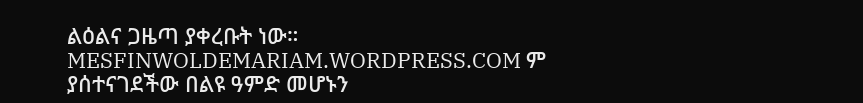ልዕልና ጋዜጣ ያቀረቡት ነው። MESFINWOLDEMARIAM.WORDPRESS.COM ም ያሰተናገደችው በልዩ ዓምድ መሆኑን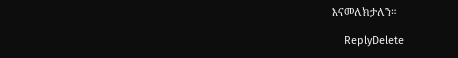እናመለክታለን።

    ReplyDelete